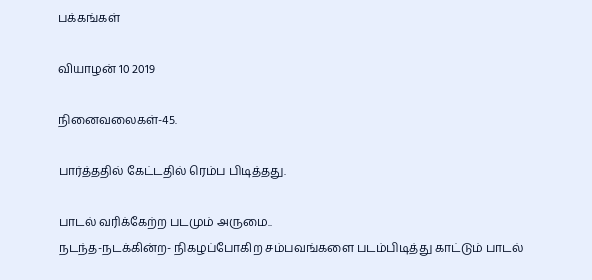பக்கங்கள்

வியாழன் 10 2019

நினைவலைகள்-45.

பார்த்ததில் கேட்டதில் ரெம்ப பிடித்தது.

பாடல் வரிக்கேற்ற படமும் அருமை..
நடந்த-நடக்கின்ற- நிகழப்போகிற சம்பவங்களை படம்பிடித்து காட்டும் பாடல்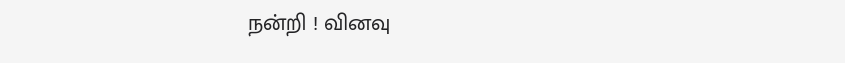நன்றி ! வினவு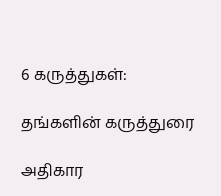6 கருத்துகள்:

தங்களின் கருத்துரை

அதிகார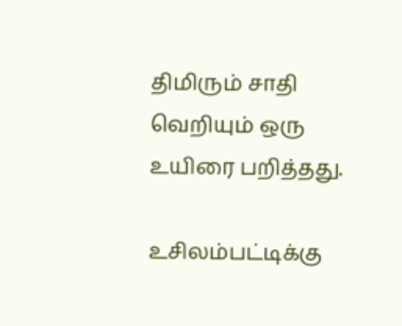திமிரும் சாதி வெறியும் ஒரு உயிரை பறித்தது.

உசிலம்பட்டிக்கு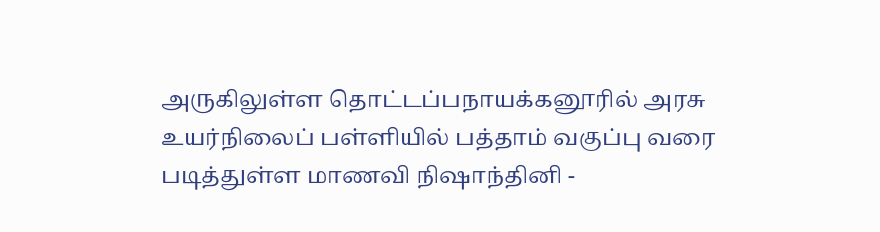அருகிலுள்ள தொட்டப்பநாயக்கனூரில் அரசு உயர்நிலைப் பள்ளியில் பத்தாம் வகுப்பு வரை படித்துள்ள மாணவி நிஷாந்தினி -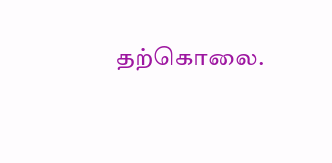தற்கொலை.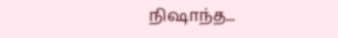நிஷாந்த...